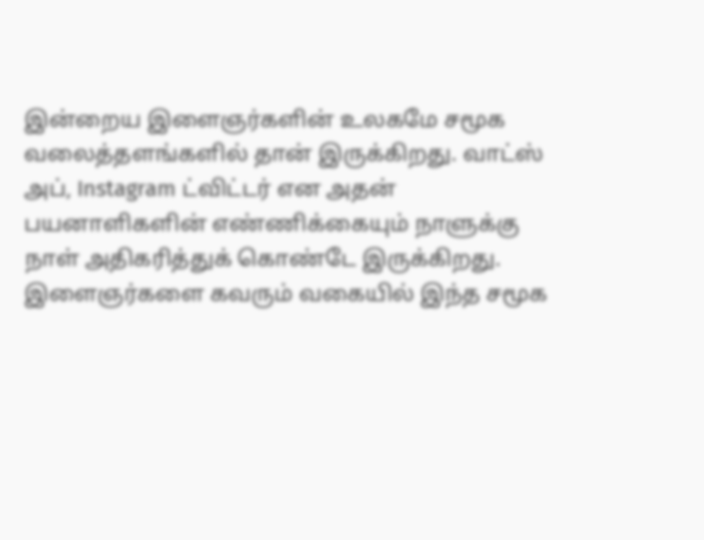இன்றைய இளைஞர்களின் உலகமே சமூக வலைத்தளங்களில் தான் இருக்கிறது. வாட்ஸ் அப், Instagram ட்விட்டர் என அதன் பயனாளிகளின் எண்ணிக்கையும் நாளுக்கு நாள் அதிகரித்துக் கொண்டே இருக்கிறது. இளைஞர்களை கவரும் வகையில் இந்த சமூக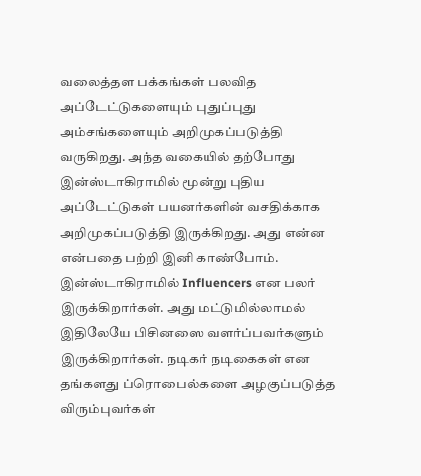வலைத்தள பக்கங்கள் பலவித அப்டேட்டுகளையும் புதுப்புது அம்சங்களையும் அறிமுகப்படுத்தி வருகிறது. அந்த வகையில் தற்போது இன்ஸ்டாகிராமில் மூன்று புதிய அப்டேட்டுகள் பயனர்களின் வசதிக்காக அறிமுகப்படுத்தி இருக்கிறது. அது என்ன என்பதை பற்றி இனி காண்போம்.
இன்ஸ்டாகிராமில் Influencers என பலர் இருக்கிறார்கள். அது மட்டுமில்லாமல் இதிலேயே பிசினஸை வளர்ப்பவர்களும் இருக்கிறார்கள். நடிகர் நடிகைகள் என தங்களது ப்ரொபைல்களை அழகுப்படுத்த விரும்புவர்கள்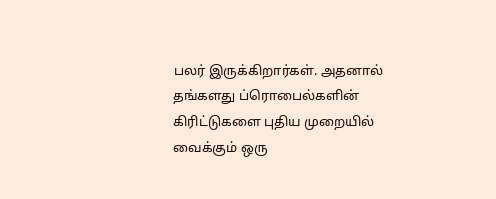பலர் இருக்கிறார்கள். அதனால் தங்களது ப்ரொபைல்களின் கிரிட்டுகளை புதிய முறையில் வைக்கும் ஒரு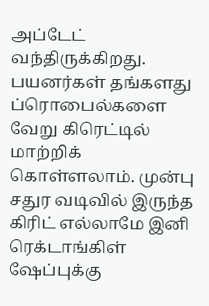அப்டேட் வந்திருக்கிறது. பயனர்கள் தங்களது ப்ரொபைல்களை வேறு கிரெட்டில் மாற்றிக் கொள்ளலாம். முன்பு சதுர வடிவில் இருந்த கிரிட் எல்லாமே இனி ரெக்டாங்கிள் ஷேப்புக்கு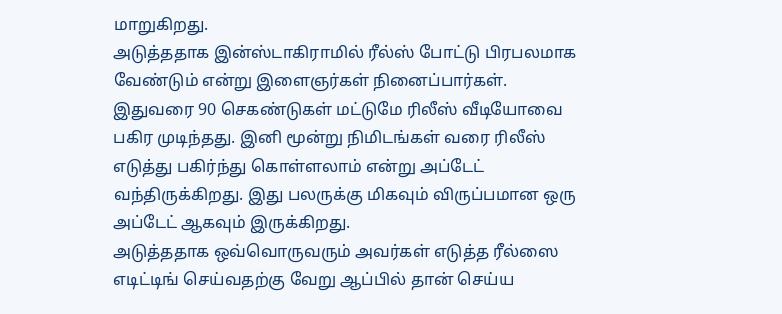மாறுகிறது.
அடுத்ததாக இன்ஸ்டாகிராமில் ரீல்ஸ் போட்டு பிரபலமாக வேண்டும் என்று இளைஞர்கள் நினைப்பார்கள். இதுவரை 90 செகண்டுகள் மட்டுமே ரிலீஸ் வீடியோவை பகிர முடிந்தது. இனி மூன்று நிமிடங்கள் வரை ரிலீஸ் எடுத்து பகிர்ந்து கொள்ளலாம் என்று அப்டேட் வந்திருக்கிறது. இது பலருக்கு மிகவும் விருப்பமான ஒரு அப்டேட் ஆகவும் இருக்கிறது.
அடுத்ததாக ஒவ்வொருவரும் அவர்கள் எடுத்த ரீல்ஸை எடிட்டிங் செய்வதற்கு வேறு ஆப்பில் தான் செய்ய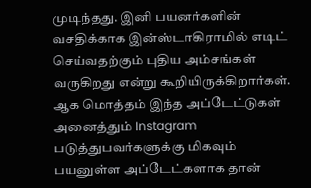முடிந்தது. இனி பயனர்களின் வசதிக்காக இன்ஸ்டாகிராமில் எடிட் செய்வதற்கும் புதிய அம்சங்கள் வருகிறது என்று கூறியிருக்கிறார்கள். ஆக மொத்தம் இந்த அப்டேட்டுகள் அனைத்தும் Instagram படுத்துபவர்களுக்கு மிகவும் பயனுள்ள அப்டேட்களாக தான்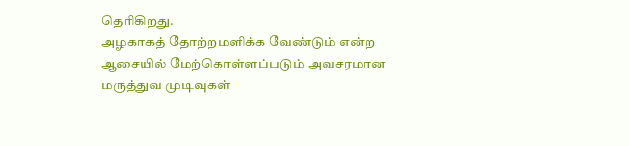தெரிகிறது.
அழகாகத் தோற்றமளிக்க வேண்டும் என்ற ஆசையில் மேற்கொள்ளப்படும் அவசரமான மருத்துவ முடிவுகள்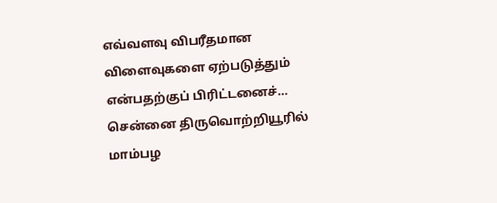எவ்வளவு விபரீதமான விளைவுகளை ஏற்படுத்தும் என்பதற்குப் பிரிட்டனைச்…
சென்னை திருவொற்றியூரில் மாம்பழ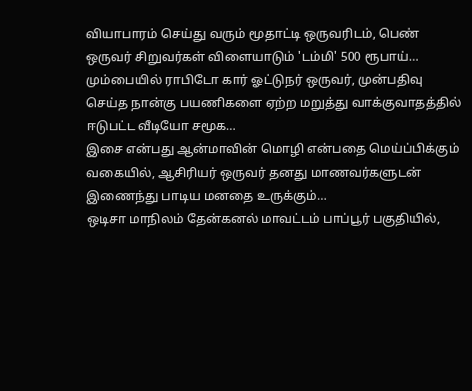வியாபாரம் செய்து வரும் மூதாட்டி ஒருவரிடம், பெண் ஒருவர் சிறுவர்கள் விளையாடும் 'டம்மி' 500 ரூபாய்…
மும்பையில் ராபிடோ கார் ஓட்டுநர் ஒருவர், முன்பதிவு செய்த நான்கு பயணிகளை ஏற்ற மறுத்து வாக்குவாதத்தில் ஈடுபட்ட வீடியோ சமூக…
இசை என்பது ஆன்மாவின் மொழி என்பதை மெய்ப்பிக்கும் வகையில், ஆசிரியர் ஒருவர் தனது மாணவர்களுடன் இணைந்து பாடிய மனதை உருக்கும்…
ஒடிசா மாநிலம் தேன்கனல் மாவட்டம் பாப்பூர் பகுதியில்,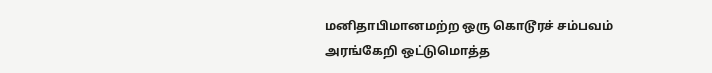மனிதாபிமானமற்ற ஒரு கொடூரச் சம்பவம் அரங்கேறி ஒட்டுமொத்த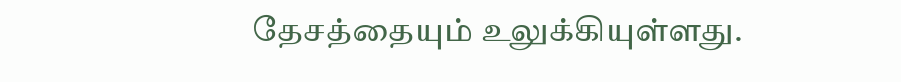தேசத்தையும் உலுக்கியுள்ளது.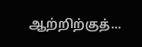ஆற்றிற்குத்…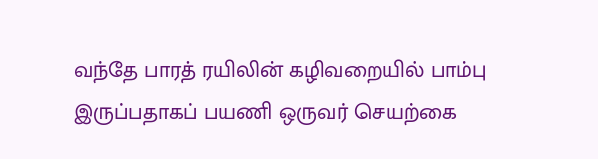வந்தே பாரத் ரயிலின் கழிவறையில் பாம்பு இருப்பதாகப் பயணி ஒருவர் செயற்கை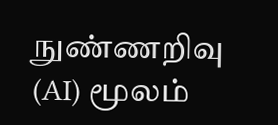நுண்ணறிவு (AI) மூலம்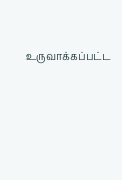உருவாக்கப்பட்ட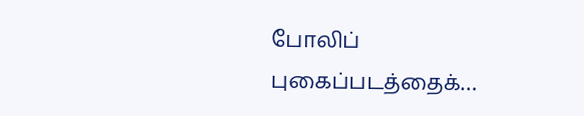போலிப் புகைப்படத்தைக்…